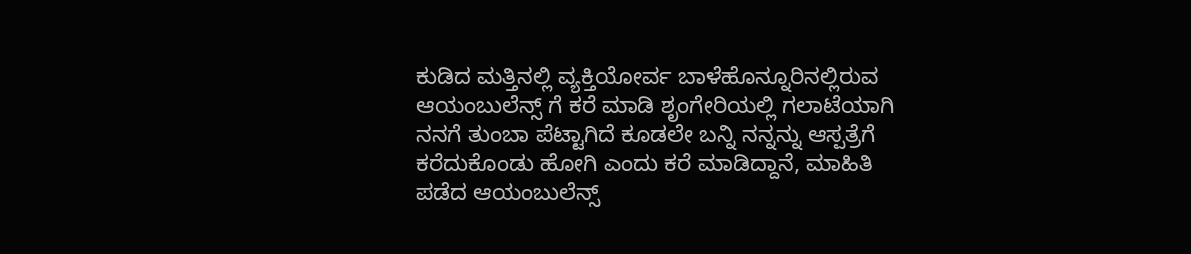ಕುಡಿದ ಮತ್ತಿನಲ್ಲಿ ವ್ಯಕ್ತಿಯೋರ್ವ ಬಾಳೆಹೊನ್ನೂರಿನಲ್ಲಿರುವ ಆಯಂಬುಲೆನ್ಸ್ ಗೆ ಕರೆ ಮಾಡಿ ಶೃಂಗೇರಿಯಲ್ಲಿ ಗಲಾಟೆಯಾಗಿ ನನಗೆ ತುಂಬಾ ಪೆಟ್ಟಾಗಿದೆ ಕೂಡಲೇ ಬನ್ನಿ ನನ್ನನ್ನು ಆಸ್ಪತ್ರೆಗೆ ಕರೆದುಕೊಂಡು ಹೋಗಿ ಎಂದು ಕರೆ ಮಾಡಿದ್ದಾನೆ, ಮಾಹಿತಿ ಪಡೆದ ಆಯಂಬುಲೆನ್ಸ್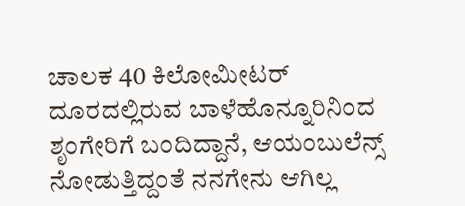ಚಾಲಕ 40 ಕಿಲೋಮೀಟರ್ ದೂರದಲ್ಲಿರುವ ಬಾಳೆಹೊನ್ನೂರಿನಿಂದ ಶೃಂಗೇರಿಗೆ ಬಂದಿದ್ದಾನೆ, ಆಯಂಬುಲೆನ್ಸ್ ನೋಡುತ್ತಿದ್ದಂತೆ ನನಗೇನು ಆಗಿಲ್ಲ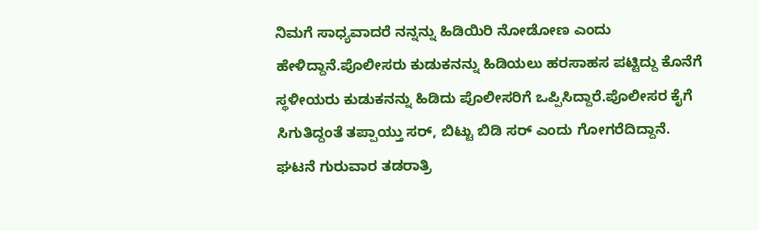ನಿಮಗೆ ಸಾಧ್ಯವಾದರೆ ನನ್ನನ್ನು ಹಿಡಿಯಿರಿ ನೋಡೋಣ ಎಂದು ಹೇಳಿದ್ದಾನೆ.ಪೊಲೀಸರು ಕುಡುಕನನ್ನು ಹಿಡಿಯಲು ಹರಸಾಹಸ ಪಟ್ಟಿದ್ದು ಕೊನೆಗೆ ಸ್ಥಳೀಯರು ಕುಡುಕನನ್ನು ಹಿಡಿದು ಪೊಲೀಸರಿಗೆ ಒಪ್ಪಿಸಿದ್ದಾರೆ.ಪೊಲೀಸರ ಕೈಗೆ ಸಿಗುತಿದ್ದಂತೆ ತಪ್ಪಾಯ್ತು ಸರ್, ಬಿಟ್ಟು ಬಿಡಿ ಸರ್ ಎಂದು ಗೋಗರೆದಿದ್ದಾನೆ. ಘಟನೆ ಗುರುವಾರ ತಡರಾತ್ರಿ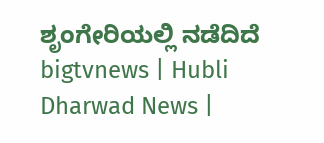ಶೃಂಗೇರಿಯಲ್ಲಿ ನಡೆದಿದೆ
bigtvnews | Hubli Dharwad News |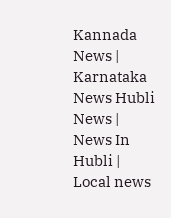Kannada News | Karnataka News Hubli News | News In Hubli | Local news